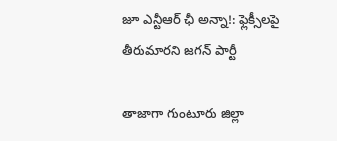జూ ఎన్టీఆర్ ఛీ అన్నా!: ఫ్లెక్సీలపై తీరుమారని జగన్ పార్టీ

తాజాగా గుంటూరు జిల్లా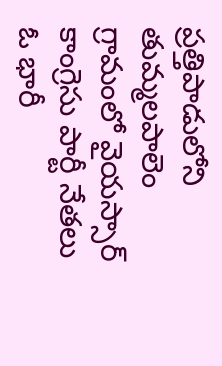ప్రత్తిపాడులోని తుమ్మలపాలెం గ్రామంలో వైయస్సార్ కాంగ్రెసు పార్టీ నేతలు ఓ భారీ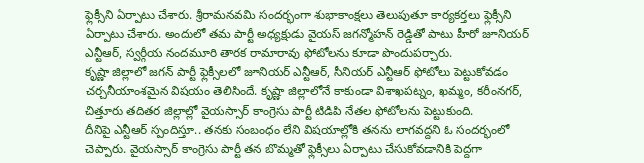ఫ్లెక్సీని ఏర్పాటు చేశారు. శ్రీరామనవమి సందర్భంగా శుభాకాంక్షలు తెలుపుతూ కార్యకర్తలు ఫ్లెక్సీని ఏర్పాటు చేశారు. అందులో తమ పార్టీ అధ్యక్షుడు వైయస్ జగన్మోహన్ రెడ్డితో పాటు హీరో జూనియర్ ఎన్టీఆర్, స్వర్గీయ నందమూరి తారక రామారావు ఫోటోలను కూడా పొందుపర్చారు.
కృష్ణా జిల్లాలో జగన్ పార్టీ ఫ్లెక్సీలలో జూనియర్ ఎన్టీఆర్, సీనియర్ ఎన్టీఆర్ ఫోటోలు పెట్టుకోవడం చర్చనీయాంశమైన విషయం తెలిసిందే. కృష్ణా జిల్లాలోనే కాకుండా విశాఖపట్నం, ఖమ్మం, కరీంనగర్, చిత్తూరు తదితర జిల్లాల్లో వైయస్సార్ కాంగ్రెసు పార్టీ టిడిపి నేతల ఫోటోలను పెట్టుకుంది.
దీనిపై ఎన్టీఆర్ స్పందిస్తూ.. తనకు సంబంధం లేని విషయాల్లోకి తనను లాగవద్దని ఓ సందర్భంలో చెప్పారు. వైయస్సార్ కాంగ్రెసు పార్టీ తన బొమ్మతో ఫ్లెక్సీలు ఏర్పాటు చేసుకోవడానికి పెద్దగా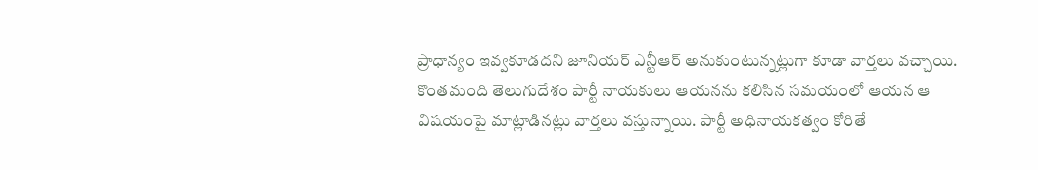ప్రాధాన్యం ఇవ్వకూడదని జూనియర్ ఎన్టీఆర్ అనుకుంటున్నట్లుగా కూడా వార్తలు వచ్చాయి.
కొంతమంది తెలుగుదేశం పార్టీ నాయకులు ఆయనను కలిసిన సమయంలో ఆయన ఆ విషయంపై మాట్లాడినట్లు వార్తలు వస్తున్నాయి. పార్టీ అధినాయకత్వం కోరితే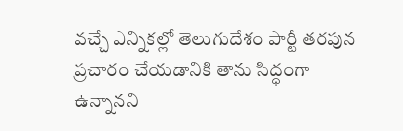వచ్చే ఎన్నికల్లో తెలుగుదేశం పార్టీ తరపున ప్రచారం చేయడానికి తాను సిద్ధంగా ఉన్నానని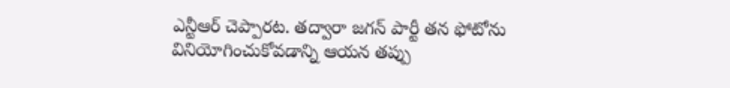ఎన్టీఆర్ చెప్పారట. తద్వారా జగన్ పార్టీ తన ఫోటోను వినియోగించుకోవడాన్ని ఆయన తప్పు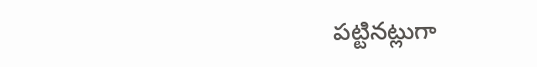పట్టినట్లుగా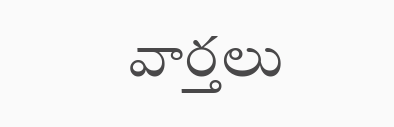వార్తలు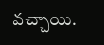వచ్చాయి.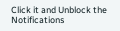Click it and Unblock the Notifications